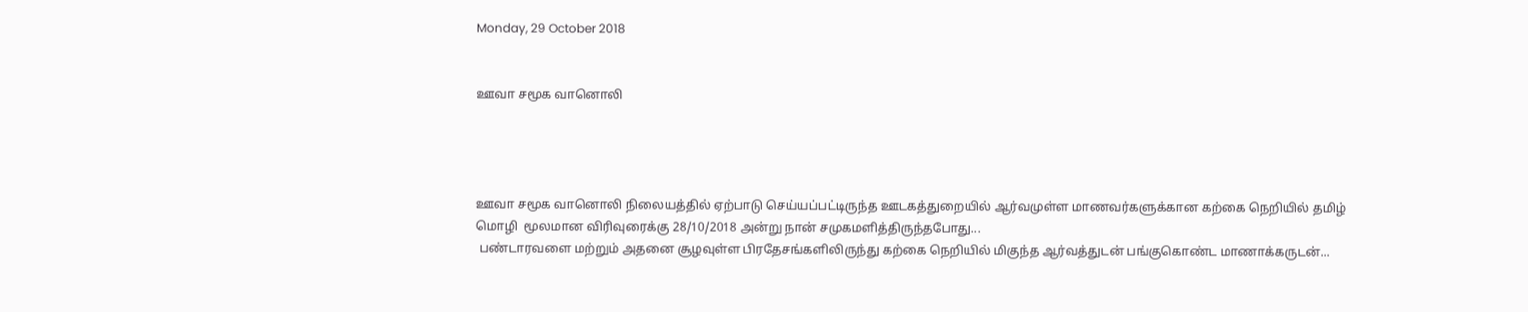Monday, 29 October 2018


ஊவா சமூக வானொலி




ஊவா சமூக வானொலி நிலையத்தில் ஏற்பாடு செய்யப்பட்டிருந்த ஊடகத்துறையில் ஆர்வமுள்ள மாணவர்களுக்கான கற்கை நெறியில் தமிழ் மொழி  மூலமான விரிவுரைக்கு 28/10/2018 அன்று நான் சமுகமளித்திருந்தபோது...
 பண்டாரவளை மற்றும் அதனை சூழவுள்ள பிரதேசங்களிலிருந்து கற்கை நெறியில் மிகுந்த ஆர்வத்துடன் பங்குகொண்ட மாணாக்கருடன்...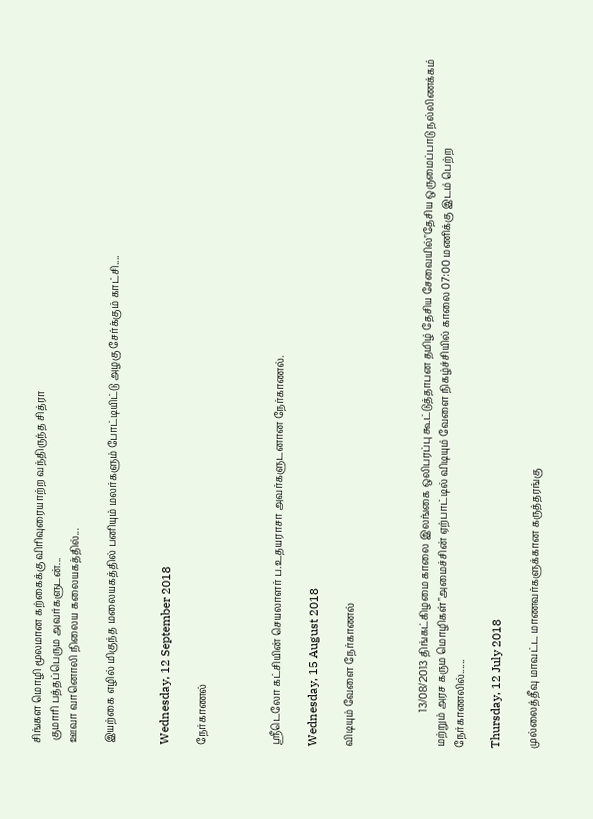சிங்கள மொழி மூலமான கற்கைக்கு விரிவுரையாற்ற வந்திருந்த சித்ரா
 குமாரி பத்தப்பெரும அவர்களுடன்...
ஊவா வானொலி நிலைய கலையகத்தில்...

இயற்கை எழில் மிகுந்த மலையகத்தில் பனியும் மலர்களும் போட்டியிட்டு அழகு சேர்க்கும் காட்சி....


Wednesday, 12 September 2018

நேர்காணல்



ஶ்ரீடெலோ கட்சியின் செயலாளர் ப.உதயராசா அவர்களுடனான நேர்காணல்.

Wednesday, 15 August 2018

விடியும் வேளை நேர்காணல்



              13/08/2013 திங்கட்கிழமை காலை இலங்கை ஒலிபரப்பு கூட்டுத்தாபன தமிழ் தேசிய சேவையில்"தேசிய ஒருமைப்பாடு நல்லிணக்கம் மற்றும் அரச கரும மொழிகள்"அமைச்சின் ஏற்பாட்டில் விடியும் வேளை நிகழ்ச்சியில் காலை 07:00 மணிக்கு இடம் பெற்ற நேர்காணலில்......

Thursday, 12 July 2018

முல்லைத்தீவு மாவட்ட மாணவர்களுக்கான கருத்தரங்கு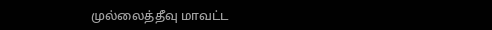முல்லைத்தீவு மாவட்ட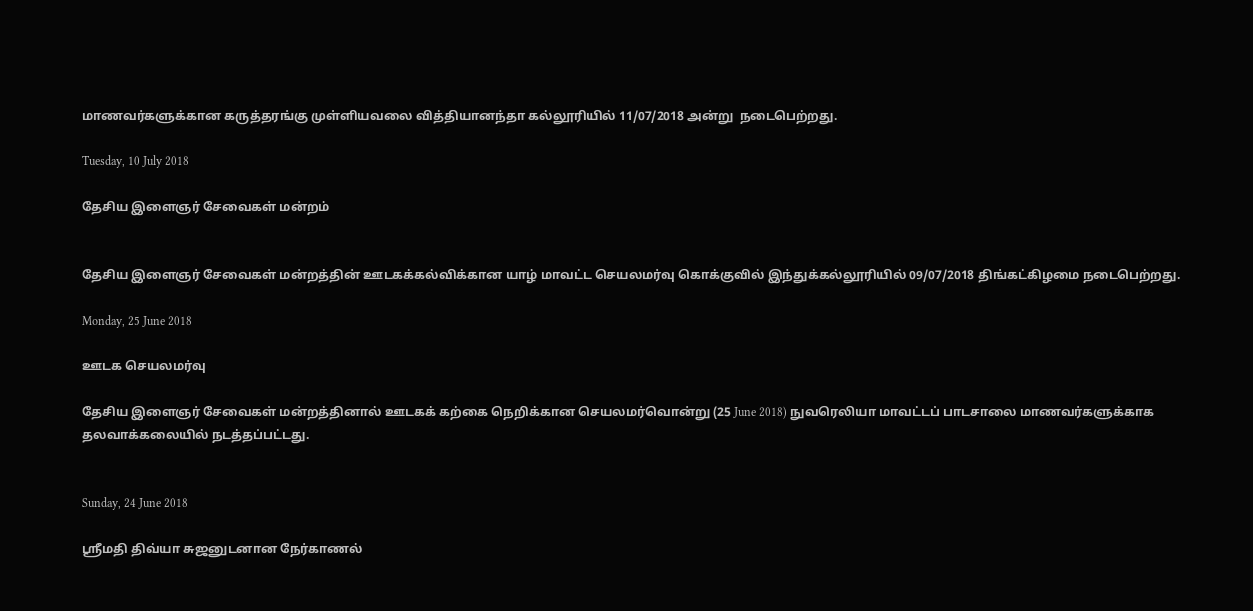மாணவர்களுக்கான கருத்தரங்கு முள்ளியவலை வித்தியானந்தா கல்லூரியில் 11/07/2018 அன்று  நடைபெற்றது.

Tuesday, 10 July 2018

தேசிய இளைஞர் சேவைகள் மன்றம்


தேசிய இளைஞர் சேவைகள் மன்றத்தின் ஊடகக்கல்விக்கான யாழ் மாவட்ட செயலமர்வு கொக்குவில் இந்துக்கல்லூரியில் 09/07/2018 திங்கட்கிழமை நடைபெற்றது.

Monday, 25 June 2018

ஊடக செயலமர்வு

தேசிய இளைஞர் சேவைகள் மன்றத்தினால் ஊடகக் கற்கை நெறிக்கான செயலமர்வொன்று (25 June 2018) நுவரெலியா மாவட்டப் பாடசாலை மாணவர்களுக்காக தலவாக்கலையில் நடத்தப்பட்டது.


Sunday, 24 June 2018

ஶ்ரீமதி திவ்யா சுஜனுடனான நேர்காணல்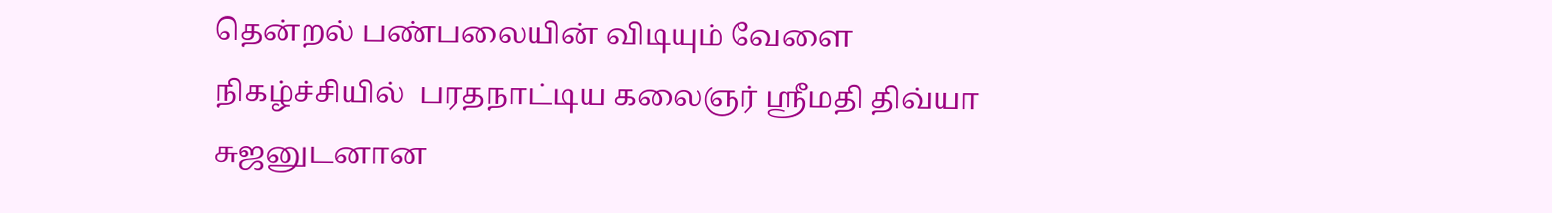தென்றல் பண்பலையின் விடியும் வேளை நிகழ்ச்சியில்  பரதநாட்டிய கலைஞர் ஶ்ரீமதி திவ்யா சுஜனுடனான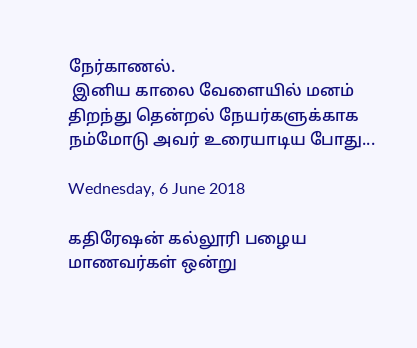நேர்காணல்.
 இனிய காலை வேளையில் மனம் திறந்து தென்றல் நேயர்களுக்காக நம்மோடு அவர் உரையாடிய போது...

Wednesday, 6 June 2018

கதிரேஷன் கல்லூரி பழைய மாணவர்கள் ஒன்று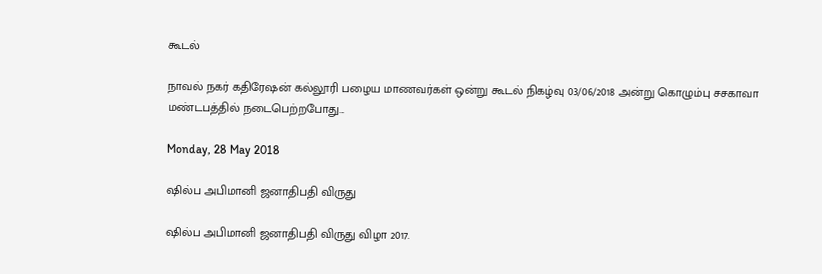கூடல்

நாவல் நகர் கதிரேஷன் கல்லூரி பழைய மாணவர்கள் ஒன்று கூடல் நிகழ்வு 03/06/2018 அன்று கொழும்பு சசகாவா மண்டபத்தில் நடைபெற்றபோது...

Monday, 28 May 2018

ஷில்ப அபிமானி ஜனாதிபதி விருது

ஷில்ப அபிமானி ஜனாதிபதி விருது விழா 2017.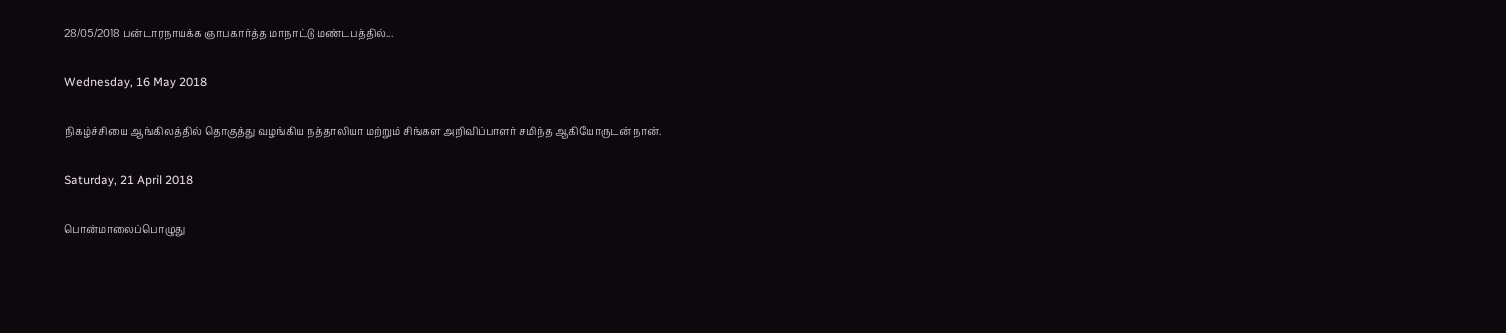28/05/2018 பன்டாரநாயக்க ஞாபகார்த்த மாநாட்டு மண்டபத்தில்...

Wednesday, 16 May 2018

நிகழ்ச்சியை ஆங்கிலத்தில் தொகுத்து வழங்கிய நத்தாலியா மற்றும் சிங்கள அறிவிப்பாளர் சமிந்த ஆகியோருடன் நான்.

Saturday, 21 April 2018

பொன்மாலைப்பொழுது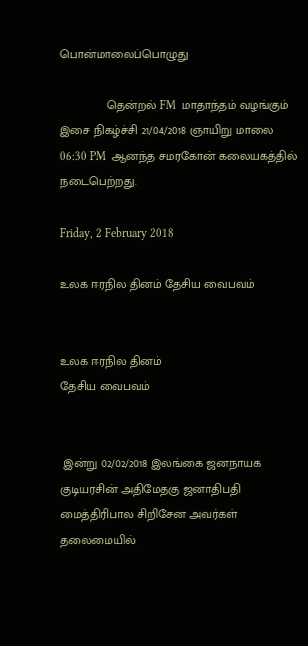பொன்மாலைப்பொழுது

              தென்றல் FM  மாதாந்தம் வழங்கும் இசை நிகழ்ச்சி 21/04/2018 ஞாயிறு மாலை 06:30 PM  ஆனந்த சமரகோன் கலையகத்தில் நடைபெற்றது.

Friday, 2 February 2018

உலக ஈரநில தினம் தேசிய வைபவம்


உலக ஈரநில தினம்
தேசிய வைபவம்


 இன்று 02/02/2018 இலங்கை ஜனநாயக குடியரசின் அதிமேதகு ஜனாதிபதி மைத்திரிபால சிறிசேன அவர்கள் தலைமையில்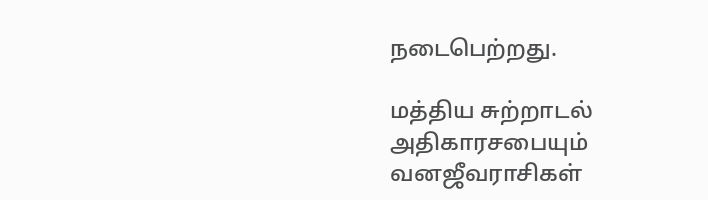நடைபெற்றது.

மத்திய சுற்றாடல் அதிகாரசபையும் வனஜீவராசிகள்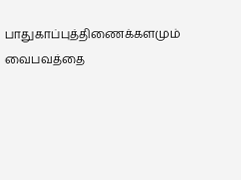பாதுகாப்புத்திணைக்களமும் வைபவத்தை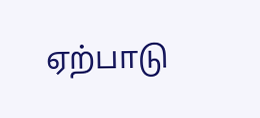ஏற்பாடு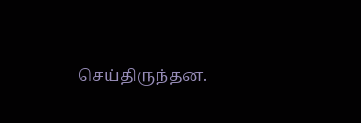செய்திருந்தன.